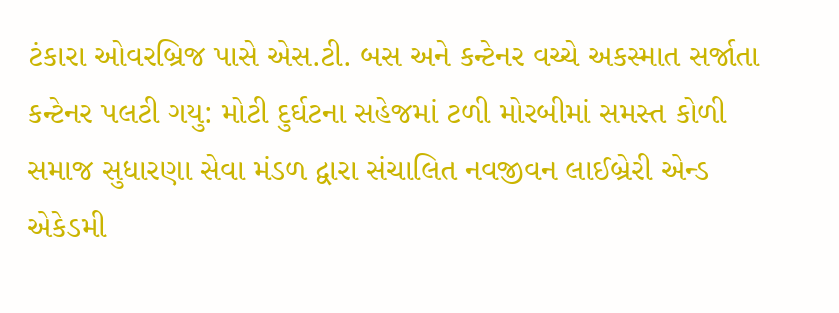ટંકારા ઓવરબ્રિજ પાસે એસ.ટી. બસ અને કન્ટેનર વચ્ચે અકસ્માત સર્જાતા કન્ટેનર પલટી ગયુ: મોટી દુર્ઘટના સહેજમાં ટળી મોરબીમાં સમસ્ત કોળી સમાજ સુધારણા સેવા મંડળ દ્વારા સંચાલિત નવજીવન લાઈબ્રેરી એન્ડ એકેડમી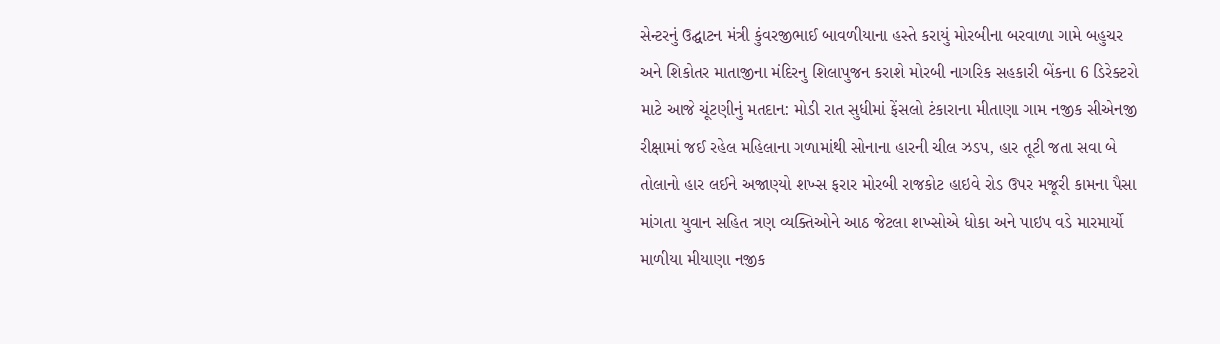સેન્ટરનું ઉદ્ઘાટન મંત્રી કુંવરજીભાઈ બાવળીયાના હસ્તે કરાયું મોરબીના બરવાળા ગામે બહુચર અને શિકોતર માતાજીના મંદિરનુ શિલાપુજન કરાશે મોરબી નાગરિક સહકારી બેંકના 6 ડિરેક્ટરો માટે આજે ચૂંટણીનું મતદાન: મોડી રાત સુધીમાં ફેંસલો ટંકારાના મીતાણા ગામ નજીક સીએનજી રીક્ષામાં જઈ રહેલ મહિલાના ગળામાંથી સોનાના હારની ચીલ ઝડપ, હાર તૂટી જતા સવા બે તોલાનો હાર લઈને અજાણ્યો શખ્સ ફરાર મોરબી રાજકોટ હાઇવે રોડ ઉપર મજૂરી કામના પૈસા માંગતા યુવાન સહિત ત્રણ વ્યક્તિઓને આઠ જેટલા શખ્સોએ ધોકા અને પાઇપ વડે મારમાર્યો માળીયા મીયાણા નજીક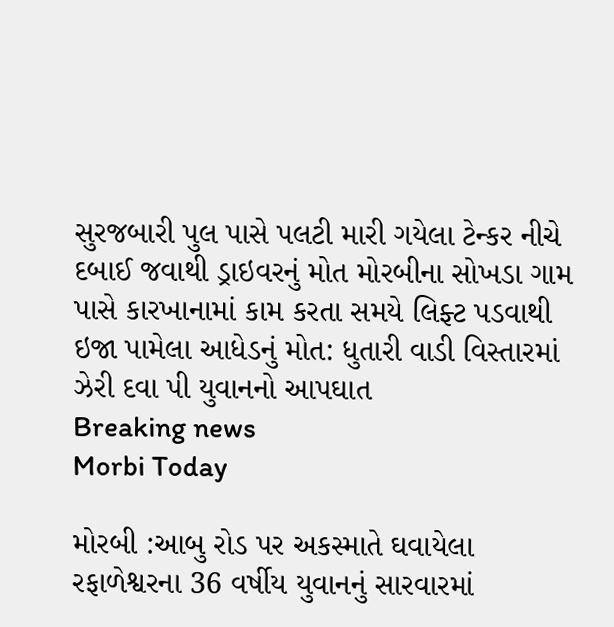સુરજબારી પુલ પાસે પલટી મારી ગયેલા ટેન્કર નીચે દબાઈ જવાથી ડ્રાઇવરનું મોત મોરબીના સોખડા ગામ પાસે કારખાનામાં કામ કરતા સમયે લિફ્ટ પડવાથી ઇજા પામેલા આધેડનું મોત: ધુતારી વાડી વિસ્તારમાં ઝેરી દવા પી યુવાનનો આપઘાત
Breaking news
Morbi Today

મોરબી :આબુ રોડ પર અકસ્માતે ઘવાયેલા રફાળેશ્વરના 36 વર્ષીય યુવાનનું સારવારમાં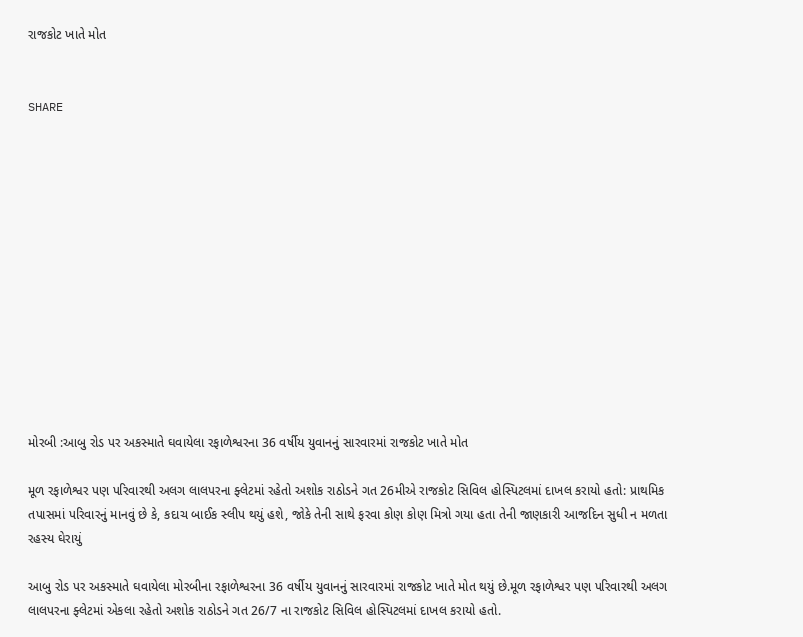રાજકોટ ખાતે મોત


SHARE













મોરબી :આબુ રોડ પર અકસ્માતે ઘવાયેલા રફાળેશ્વરના 36 વર્ષીય યુવાનનું સારવારમાં રાજકોટ ખાતે મોત

મૂળ રફાળેશ્વર પણ પરિવારથી અલગ લાલપરના ફ્લેટમાં રહેતો અશોક રાઠોડને ગત 26મીએ રાજકોટ સિવિલ હોસ્પિટલમાં દાખલ કરાયો હતો: પ્રાથમિક તપાસમાં પરિવારનું માનવું છે કે, કદાચ બાઈક સ્લીપ થયું હશે, જોકે તેની સાથે ફરવા કોણ કોણ મિત્રો ગયા હતા તેની જાણકારી આજદિન સુધી ન મળતા રહસ્ય ઘેરાયું

આબુ રોડ પર અકસ્માતે ઘવાયેલા મોરબીના રફાળેશ્વરના 36 વર્ષીય યુવાનનું સારવારમાં રાજકોટ ખાતે મોત થયું છે.મૂળ રફાળેશ્વર પણ પરિવારથી અલગ લાલપરના ફ્લેટમાં એકલા રહેતો અશોક રાઠોડને ગત 26/7 ના રાજકોટ સિવિલ હોસ્પિટલમાં દાખલ કરાયો હતો.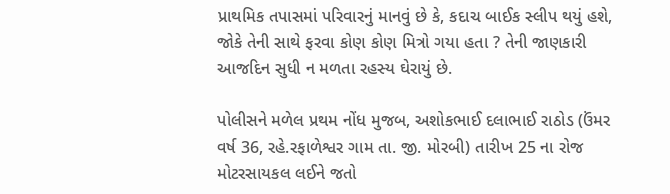પ્રાથમિક તપાસમાં પરિવારનું માનવું છે કે, કદાચ બાઈક સ્લીપ થયું હશે, જોકે તેની સાથે ફરવા કોણ કોણ મિત્રો ગયા હતા ? તેની જાણકારી આજદિન સુધી ન મળતા રહસ્ય ઘેરાયું છે.

પોલીસને મળેલ પ્રથમ નોંધ મુજબ, અશોકભાઈ દલાભાઈ રાઠોડ (ઉંમર વર્ષ 36, રહે.રફાળેશ્વર ગામ તા. જી. મોરબી) તારીખ 25 ના રોજ મોટરસાયકલ લઈને જતો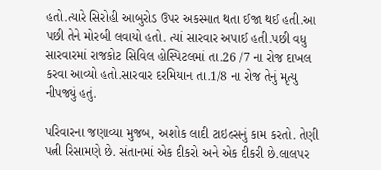હતો.ત્યારે સિરોહી આબુરોડ ઉપર અકસ્માત થતા ઈજા થઈ હતી.આ પછી તેને મોરબી લવાયો હતો. ત્યાં સારવાર અપાઈ હતી.પછી વધુ સારવારમાં રાજકોટ સિવિલ હોસ્પિટલમાં તા.26 /7 ના રોજ દાખલ કરવા આવ્યો હતો.સારવાર દરમિયાન તા.1/8 ના રોજ તેનું મૃત્યુ નીપજ્યું હતું.

પરિવારના જણાવ્યા મુજબ, અશોક લાદી ટાઇલ્સનું કામ કરતો. તેણી પત્ની રિસામણે છે. સંતાનમાં એક દીકરો અને એક દીકરી છે.લાલપર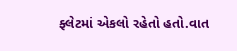ફ્લેટમાં એકલો રહેતો હતો.વાત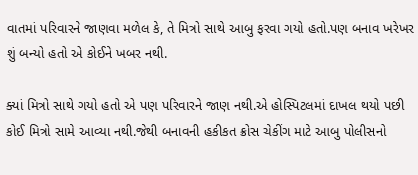વાતમાં પરિવારને જાણવા મળેલ કે, તે મિત્રો સાથે આબુ ફરવા ગયો હતો.પણ બનાવ ખરેખર શું બન્યો હતો એ કોઈને ખબર નથી.

ક્યાં મિત્રો સાથે ગયો હતો એ પણ પરિવારને જાણ નથી.એ હોસ્પિટલમાં દાખલ થયો પછી કોઈ મિત્રો સામે આવ્યા નથી.જેથી બનાવની હકીકત ક્રોસ ચેકીંગ માટે આબુ પોલીસનો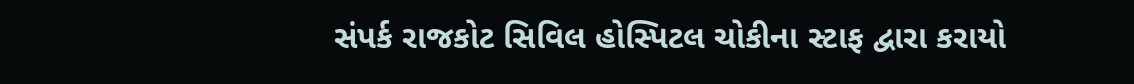સંપર્ક રાજકોટ સિવિલ હોસ્પિટલ ચોકીના સ્ટાફ દ્વારા કરાયો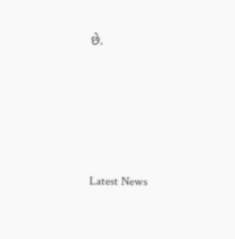છે.






Latest News